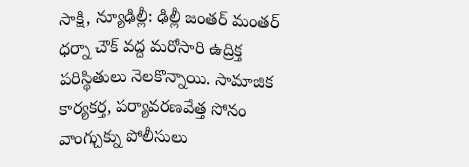సాక్షి, న్యూఢిల్లీ: ఢిల్లీ జంతర్ మంతర్ ధర్నా చౌక్ వద్ద మరోసారి ఉద్రిక్త పరిస్థితులు నెలకొన్నాయి. సామాజిక కార్యకర్త, పర్యావరణవేత్త సోనం వాంగ్చుక్ను పోలీసులు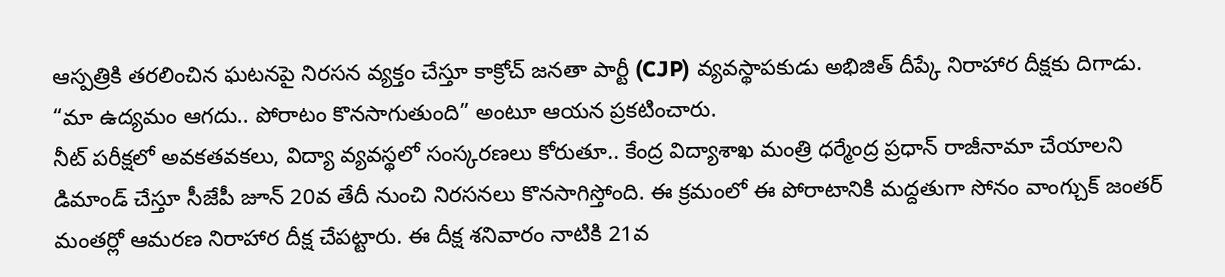ఆస్పత్రికి తరలించిన ఘటనపై నిరసన వ్యక్తం చేస్తూ కాక్రోచ్ జనతా పార్టీ (CJP) వ్యవస్థాపకుడు అభిజిత్ దీప్కే నిరాహార దీక్షకు దిగాడు. “మా ఉద్యమం ఆగదు.. పోరాటం కొనసాగుతుంది” అంటూ ఆయన ప్రకటించారు.
నీట్ పరీక్షలో అవకతవకలు, విద్యా వ్యవస్థలో సంస్కరణలు కోరుతూ.. కేంద్ర విద్యాశాఖ మంత్రి ధర్మేంద్ర ప్రధాన్ రాజీనామా చేయాలని డిమాండ్ చేస్తూ సీజేపీ జూన్ 20వ తేదీ నుంచి నిరసనలు కొనసాగిస్తోంది. ఈ క్రమంలో ఈ పోరాటానికి మద్దతుగా సోనం వాంగ్చుక్ జంతర్ మంతర్లో ఆమరణ నిరాహార దీక్ష చేపట్టారు. ఈ దీక్ష శనివారం నాటికి 21వ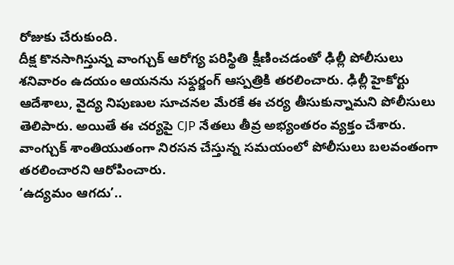రోజుకు చేరుకుంది.
దీక్ష కొనసాగిస్తున్న వాంగ్చుక్ ఆరోగ్య పరిస్థితి క్షీణించడంతో ఢిల్లీ పోలీసులు శనివారం ఉదయం ఆయనను సఫ్దర్జంగ్ ఆస్పత్రికి తరలించారు. ఢిల్లీ హైకోర్టు ఆదేశాలు, వైద్య నిపుణుల సూచనల మేరకే ఈ చర్య తీసుకున్నామని పోలీసులు తెలిపారు. అయితే ఈ చర్యపై CJP నేతలు తీవ్ర అభ్యంతరం వ్యక్తం చేశారు. వాంగ్చుక్ శాంతియుతంగా నిరసన చేస్తున్న సమయంలో పోలీసులు బలవంతంగా తరలించారని ఆరోపించారు.
‘ఉద్యమం ఆగదు’..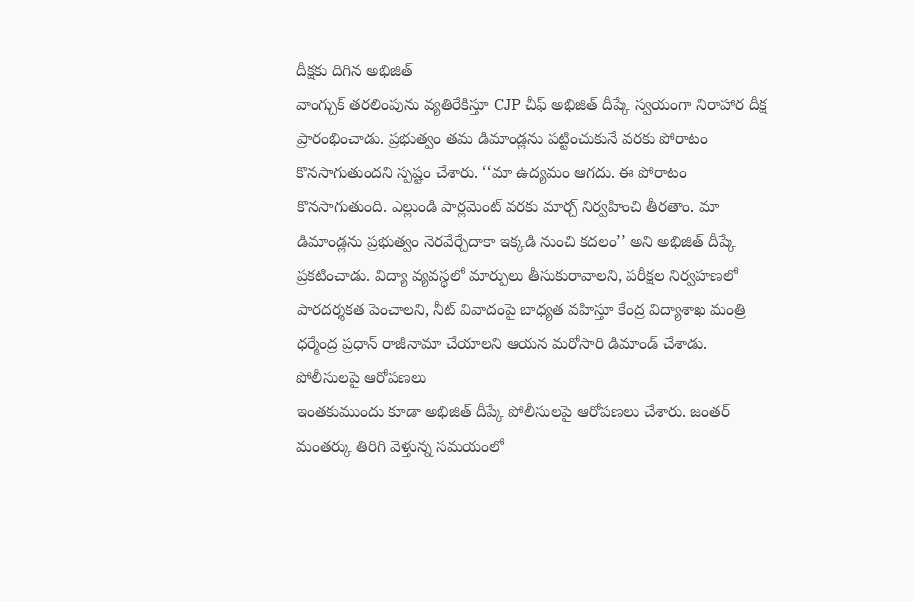దీక్షకు దిగిన అభిజిత్
వాంగ్చుక్ తరలింపును వ్యతిరేకిస్తూ CJP చీఫ్ అభిజిత్ దీప్కే స్వయంగా నిరాహార దీక్ష ప్రారంభించాడు. ప్రభుత్వం తమ డిమాండ్లను పట్టించుకునే వరకు పోరాటం కొనసాగుతుందని స్పష్టం చేశారు. ‘‘మా ఉద్యమం ఆగదు. ఈ పోరాటం కొనసాగుతుంది. ఎల్లుండి పార్లమెంట్ వరకు మార్చ్ నిర్వహించి తీరతాం. మా డిమాండ్లను ప్రభుత్వం నెరవేర్చేదాకా ఇక్కడి నుంచి కదలం’’ అని అభిజిత్ దీప్కే ప్రకటించాడు. విద్యా వ్యవస్థలో మార్పులు తీసుకురావాలని, పరీక్షల నిర్వహణలో పారదర్శకత పెంచాలని, నీట్ వివాదంపై బాధ్యత వహిస్తూ కేంద్ర విద్యాశాఖ మంత్రి ధర్మేంద్ర ప్రధాన్ రాజీనామా చేయాలని ఆయన మరోసారి డిమాండ్ చేశాడు.
పోలీసులపై ఆరోపణలు
ఇంతకుముందు కూడా అభిజిత్ దీప్కే పోలీసులపై ఆరోపణలు చేశారు. జంతర్ మంతర్కు తిరిగి వెళ్తున్న సమయంలో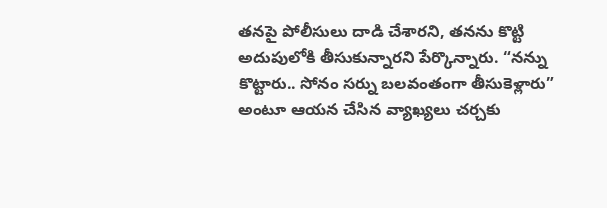తనపై పోలీసులు దాడి చేశారని, తనను కొట్టి అదుపులోకి తీసుకున్నారని పేర్కొన్నారు. “నన్ను కొట్టారు.. సోనం సర్ను బలవంతంగా తీసుకెళ్లారు” అంటూ ఆయన చేసిన వ్యాఖ్యలు చర్చకు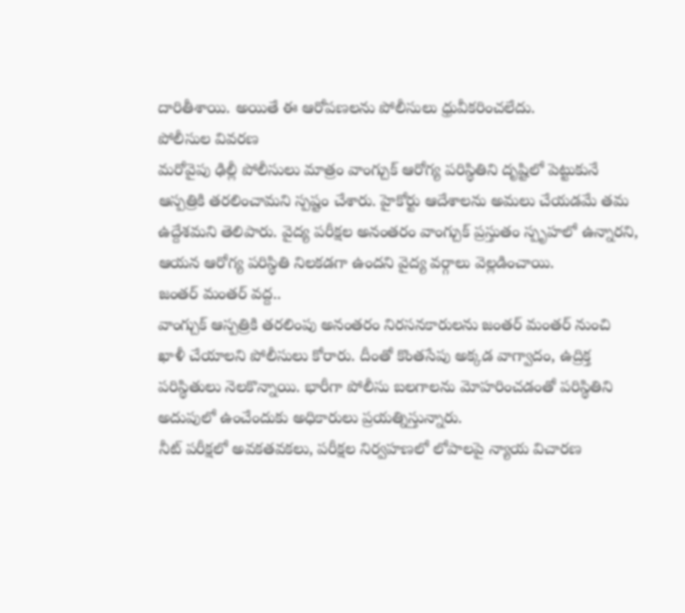దారితీశాయి. అయితే ఈ ఆరోపణలను పోలీసులు ధ్రువీకరించలేదు.
పోలీసుల వివరణ
మరోవైపు ఢిల్లీ పోలీసులు మాత్రం వాంగ్చుక్ ఆరోగ్య పరిస్థితిని దృష్టిలో పెట్టుకునే ఆస్పత్రికి తరలించామని స్పష్టం చేశారు. హైకోర్టు ఆదేశాలను అమలు చేయడమే తమ ఉద్దేశమని తెలిపారు. వైద్య పరీక్షల అనంతరం వాంగ్చుక్ ప్రస్తుతం స్పృహలో ఉన్నారని, ఆయన ఆరోగ్య పరిస్థితి నిలకడగా ఉందని వైద్య వర్గాలు వెల్లడించాయి.
జంతర్ మంతర్ వద్ద..
వాంగ్చుక్ ఆస్పత్రికి తరలింపు అనంతరం నిరసనకారులను జంతర్ మంతర్ నుంచి ఖాళీ చేయాలని పోలీసులు కోరారు. దీంతో కొంతసేపు అక్కడ వాగ్వాదం, ఉద్రిక్త పరిస్థితులు నెలకొన్నాయి. భారీగా పోలీసు బలగాలను మోహరించడంతో పరిస్థితిని అదుపులో ఉంచేందుకు అధికారులు ప్రయత్నిస్తున్నారు.
నీట్ పరీక్షలో అవకతవకలు, పరీక్షల నిర్వహణలో లోపాలపై న్యాయ విచారణ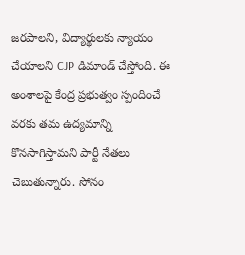జరపాలని, విద్యార్థులకు న్యాయం చేయాలని CJP డిమాండ్ చేస్తోంది. ఈ అంశాలపై కేంద్ర ప్రభుత్వం స్పందించే వరకు తమ ఉద్యమాన్ని కొనసాగిస్తామని పార్టీ నేతలు చెబుతున్నారు. సోనం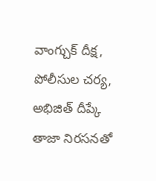వాంగ్చుక్ దీక్ష, పోలీసుల చర్య, అభిజిత్ దీప్కే తాజా నిరసనతో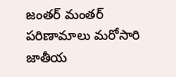జంతర్ మంతర్ పరిణామాలు మరోసారి జాతీయ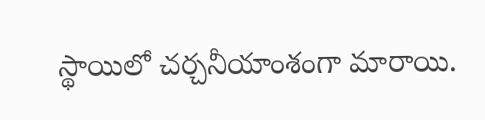స్థాయిలో చర్చనీయాంశంగా మారాయి.